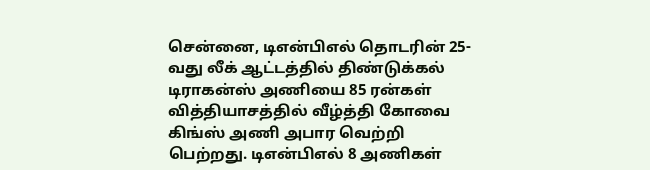சென்னை, டிஎன்பிஎல் தொடரின் 25-வது லீக் ஆட்டத்தில் திண்டுக்கல் டிராகன்ஸ் அணியை 85 ரன்கள் வித்தியாசத்தில் வீழ்த்தி கோவை கிங்ஸ் அணி அபார வெற்றி பெற்றது. டிஎன்பிஎல் 8 அணிகள்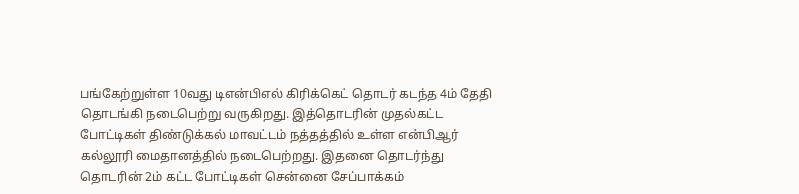பங்கேற்றுள்ள 10வது டிஎன்பிஎல் கிரிக்கெட் தொடர் கடந்த 4ம் தேதி தொடங்கி நடைபெற்று வருகிறது. இத்தொடரின் முதல்கட்ட போட்டிகள் திண்டுக்கல் மாவட்டம் நத்தத்தில் உள்ள என்பிஆர் கல்லூரி மைதானத்தில் நடைபெற்றது. இதனை தொடர்ந்து தொடரின் 2ம் கட்ட போட்டிகள் சென்னை சேப்பாக்கம்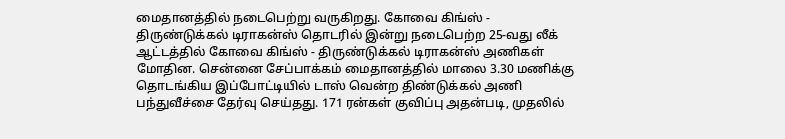மைதானத்தில் நடைபெற்று வருகிறது. கோவை கிங்ஸ் - திருண்டுக்கல் டிராகன்ஸ் தொடரில் இன்று நடைபெற்ற 25-வது லீக் ஆட்டத்தில் கோவை கிங்ஸ் - திருண்டுக்கல் டிராகன்ஸ் அணிகள் மோதின. சென்னை சேப்பாக்கம் மைதானத்தில் மாலை 3.30 மணிக்கு தொடங்கிய இப்போட்டியில் டாஸ் வென்ற திண்டுக்கல் அணி பந்துவீச்சை தேர்வு செய்தது. 171 ரன்கள் குவிப்பு அதன்படி, முதலில்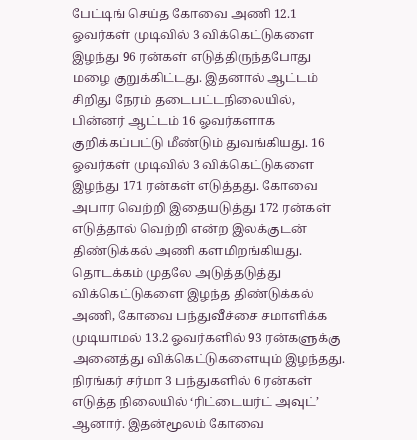பேட்டிங் செய்த கோவை அணி 12.1 ஓவர்கள் முடிவில் 3 விக்கெட்டுகளை இழந்து 96 ரன்கள் எடுத்திருந்தபோது மழை குறுக்கிட்டது. இதனால் ஆட்டம் சிறிது நேரம் தடைபட்டநிலையில், பின்னர் ஆட்டம் 16 ஓவர்களாக குறிக்கப்பட்டு மீண்டும் துவங்கியது. 16 ஓவர்கள் முடிவில் 3 விக்கெட்டுகளை இழந்து 171 ரன்கள் எடுத்தது. கோவை அபார வெற்றி இதையடுத்து 172 ரன்கள் எடுத்தால் வெற்றி என்ற இலக்குடன் திண்டுக்கல் அணி களமிறங்கியது. தொடக்கம் முதலே அடுத்தடுத்து விக்கெட்டுகளை இழந்த திண்டுக்கல் அணி, கோவை பந்துவீச்சை சமாளிக்க முடியாமல் 13.2 ஓவர்களில் 93 ரன்களுக்கு அனைத்து விக்கெட்டுகளையும் இழந்தது. நிரங்கர் சர்மா 3 பந்துகளில் 6 ரன்கள் எடுத்த நிலையில் ‘ரிட்டையர்ட் அவுட்’ ஆனார். இதன்மூலம் கோவை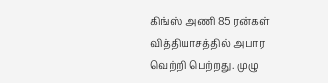கிங்ஸ் அணி 85 ரன்கள் வித்தியாசத்தில் அபார வெற்றி பெற்றது. முழு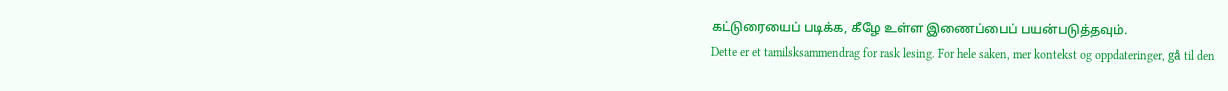கட்டுரையைப் படிக்க, கீழே உள்ள இணைப்பைப் பயன்படுத்தவும்.
Dette er et tamilsksammendrag for rask lesing. For hele saken, mer kontekst og oppdateringer, gå til den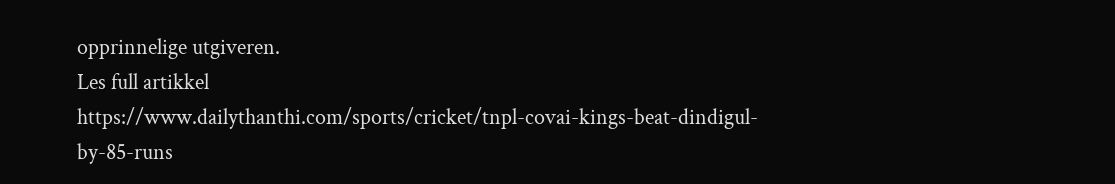opprinnelige utgiveren.
Les full artikkel
https://www.dailythanthi.com/sports/cricket/tnpl-covai-kings-beat-dindigul-by-85-runs